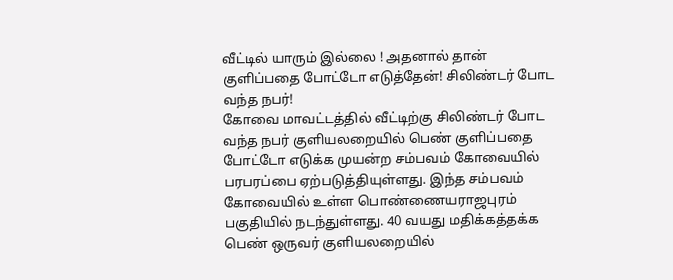வீட்டில் யாரும் இல்லை ! அதனால் தான் குளிப்பதை போட்டோ எடுத்தேன்! சிலிண்டர் போட வந்த நபர்!
கோவை மாவட்டத்தில் வீட்டிற்கு சிலிண்டர் போட வந்த நபர் குளியலறையில் பெண் குளிப்பதை போட்டோ எடுக்க முயன்ற சம்பவம் கோவையில் பரபரப்பை ஏற்படுத்தியுள்ளது. இந்த சம்பவம் கோவையில் உள்ள பொண்ணையராஜபுரம் பகுதியில் நடந்துள்ளது. 40 வயது மதிக்கத்தக்க பெண் ஒருவர் குளியலறையில்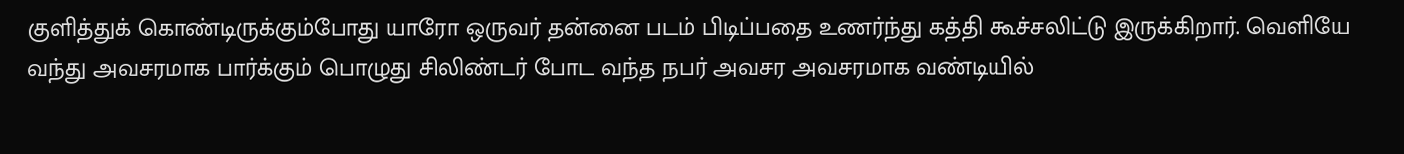குளித்துக் கொண்டிருக்கும்போது யாரோ ஒருவர் தன்னை படம் பிடிப்பதை உணர்ந்து கத்தி கூச்சலிட்டு இருக்கிறார். வெளியே வந்து அவசரமாக பார்க்கும் பொழுது சிலிண்டர் போட வந்த நபர் அவசர அவசரமாக வண்டியில்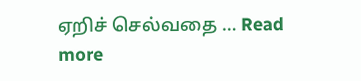ஏறிச் செல்வதை … Read more